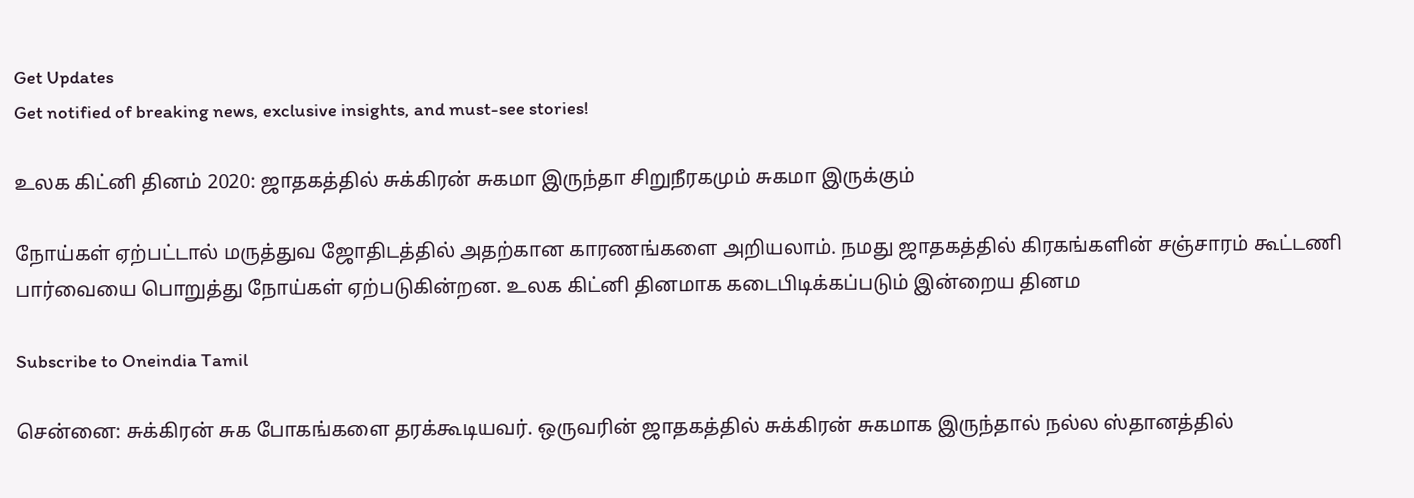Get Updates
Get notified of breaking news, exclusive insights, and must-see stories!

உலக கிட்னி தினம் 2020: ஜாதகத்தில் சுக்கிரன் சுகமா இருந்தா சிறுநீரகமும் சுகமா இருக்கும்

நோய்கள் ஏற்பட்டால் மருத்துவ ஜோதிடத்தில் அதற்கான காரணங்களை அறியலாம். நமது ஜாதகத்தில் கிரகங்களின் சஞ்சாரம் கூட்டணி பார்வையை பொறுத்து நோய்கள் ஏற்படுகின்றன. உலக கிட்னி தினமாக கடைபிடிக்கப்படும் இன்றைய தினம

Subscribe to Oneindia Tamil

சென்னை: சுக்கிரன் சுக போகங்களை தரக்கூடியவர். ஒருவரின் ஜாதகத்தில் சுக்கிரன் சுகமாக இருந்தால் நல்ல ஸ்தானத்தில்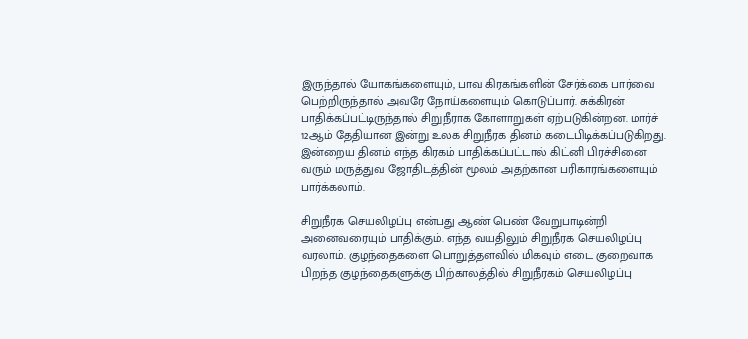இருந்தால் யோகங்களையும், பாவ கிரகங்களின் சேர்க்கை பார்வை பெற்றிருந்தால் அவரே நோய்களையும் கொடுப்பார். சுக்கிரன் பாதிக்கப்பட்டிருந்தால் சிறுநீராக கோளாறுகள் ஏற்படுகின்றன. மார்ச் 12ஆம் தேதியான இன்று உலக சிறுநீரக தினம் கடைபிடிக்கப்படுகிறது. இன்றைய தினம் எந்த கிரகம் பாதிக்கப்பட்டால் கிட்னி பிரச்சினை வரும் மருத்துவ ஜோதிடத்தின் மூலம் அதற்கான பரிகாரங்களையும் பார்க்கலாம்.

சிறுநீரக செயலிழப்பு என்பது ஆண் பெண் வேறுபாடின்றி அனைவரையும் பாதிக்கும். எந்த வயதிலும் சிறுநீரக செயலிழப்பு வரலாம். குழந்தைகளை பொறுத்தளவில் மிகவும் எடை குறைவாக பிறந்த குழந்தைகளுக்கு பிற்காலத்தில் சிறுநீரகம் செயலிழப்பு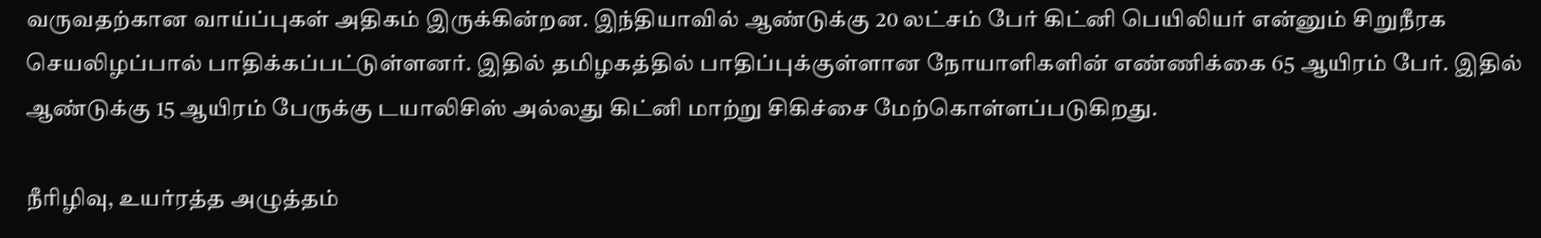வருவதற்கான வாய்ப்புகள் அதிகம் இருக்கின்றன. இந்தியாவில் ஆண்டுக்கு 20 லட்சம் பேர் கிட்னி பெயிலியர் என்னும் சிறுநீரக செயலிழப்பால் பாதிக்கப்பட்டுள்ளனர். இதில் தமிழகத்தில் பாதிப்புக்குள்ளான நோயாளிகளின் எண்ணிக்கை 65 ஆயிரம் பேர். இதில் ஆண்டுக்கு 15 ஆயிரம் பேருக்கு டயாலிசிஸ் அல்லது கிட்னி மாற்று சிகிச்சை மேற்கொள்ளப்படுகிறது.

நீரிழிவு, உயர்ரத்த அழுத்தம்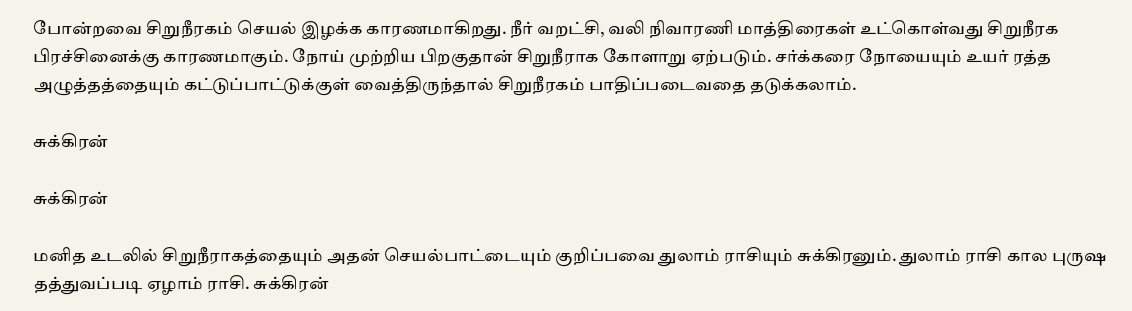போன்றவை சிறுநீரகம் செயல் இழக்க காரணமாகிறது. நீர் வறட்சி, வலி நிவாரணி மாத்திரைகள் உட்கொள்வது சிறுநீரக பிரச்சினைக்கு காரணமாகும். நோய் முற்றிய பிறகுதான் சிறுநீராக கோளாறு ஏற்படும். சர்க்கரை நோயையும் உயர் ரத்த அழுத்தத்தையும் கட்டுப்பாட்டுக்குள் வைத்திருந்தால் சிறுநீரகம் பாதிப்படைவதை தடுக்கலாம்.

சுக்கிரன்

சுக்கிரன்

மனித உடலில் சிறுநீராகத்தையும் அதன் செயல்பாட்டையும் குறிப்பவை துலாம் ராசியும் சுக்கிரனும். துலாம் ராசி கால புருஷ தத்துவப்படி ஏழாம் ராசி. சுக்கிரன்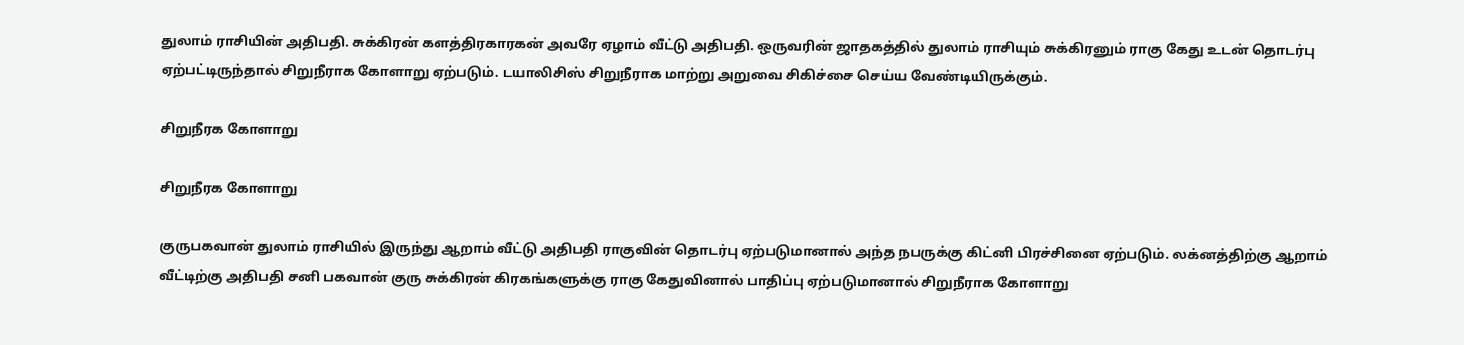துலாம் ராசியின் அதிபதி. சுக்கிரன் களத்திரகாரகன் அவரே ஏழாம் வீட்டு அதிபதி. ஒருவரின் ஜாதகத்தில் துலாம் ராசியும் சுக்கிரனும் ராகு கேது உடன் தொடர்பு ஏற்பட்டிருந்தால் சிறுநீராக கோளாறு ஏற்படும். டயாலிசிஸ் சிறுநீராக மாற்று அறுவை சிகிச்சை செய்ய வேண்டியிருக்கும்.

சிறுநீரக கோளாறு

சிறுநீரக கோளாறு

குருபகவான் துலாம் ராசியில் இருந்து ஆறாம் வீட்டு அதிபதி ராகுவின் தொடர்பு ஏற்படுமானால் அந்த நபருக்கு கிட்னி பிரச்சினை ஏற்படும். லக்னத்திற்கு ஆறாம் வீட்டிற்கு அதிபதி சனி பகவான் குரு சுக்கிரன் கிரகங்களுக்கு ராகு கேதுவினால் பாதிப்பு ஏற்படுமானால் சிறுநீராக கோளாறு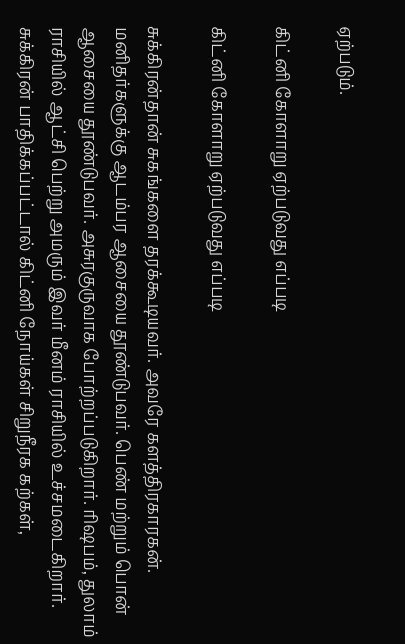ஏற்படும்.

கிட்னி கோளாறு ஏற்படுவது எப்படி

கிட்னி கோளாறு ஏற்படுவது எப்படி

சுக்கிரன்தான் சுகங்களை தரக்கூடியவர். அவரே களத்திரகாரகன். மனிதர்களுக்கு ஆடம்பர ஆசையை தூண்டுபவர். பெண் மற்றும் பொன் ஆசையை தூண்டுபவர். அசுரகுருவாக போற்றப்படுகிறார். ரிஷபம், துலாம் ராசியில் ஆட்சி பெற்று அமரும் இவர் மீனம் ராசியில் உச்சமடைகிறார். சுக்கிரன் பாதிக்கப்பட்டால் கிட்னி நோய்கள் சிறுநீரக கற்கள்,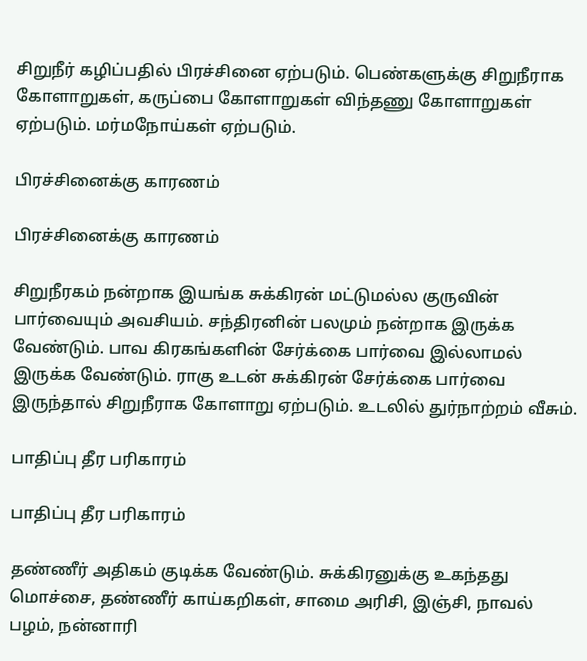சிறுநீர் கழிப்பதில் பிரச்சினை ஏற்படும். பெண்களுக்கு சிறுநீராக கோளாறுகள், கருப்பை கோளாறுகள் விந்தணு கோளாறுகள் ஏற்படும். மர்மநோய்கள் ஏற்படும்.

பிரச்சினைக்கு காரணம்

பிரச்சினைக்கு காரணம்

சிறுநீரகம் நன்றாக இயங்க சுக்கிரன் மட்டுமல்ல குருவின் பார்வையும் அவசியம். சந்திரனின் பலமும் நன்றாக இருக்க வேண்டும். பாவ கிரகங்களின் சேர்க்கை பார்வை இல்லாமல் இருக்க வேண்டும். ராகு உடன் சுக்கிரன் சேர்க்கை பார்வை இருந்தால் சிறுநீராக கோளாறு ஏற்படும். உடலில் துர்நாற்றம் வீசும்.

பாதிப்பு தீர பரிகாரம்

பாதிப்பு தீர பரிகாரம்

தண்ணீர் அதிகம் குடிக்க வேண்டும். சுக்கிரனுக்கு உகந்தது மொச்சை, தண்ணீர் காய்கறிகள், சாமை அரிசி, இஞ்சி, நாவல் பழம், நன்னாரி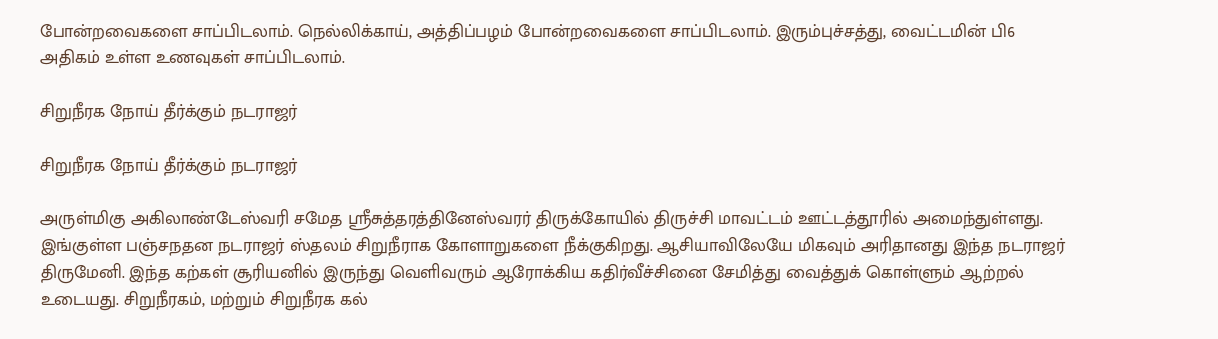போன்றவைகளை சாப்பிடலாம். நெல்லிக்காய், அத்திப்பழம் போன்றவைகளை சாப்பிடலாம். இரும்புச்சத்து, வைட்டமின் பி6 அதிகம் உள்ள உணவுகள் சாப்பிடலாம்.

சிறுநீரக நோய் தீர்க்கும் நடராஜர்

சிறுநீரக நோய் தீர்க்கும் நடராஜர்

அருள்மிகு அகிலாண்டேஸ்வரி சமேத ஸ்ரீசுத்தரத்தினேஸ்வரர் திருக்கோயில் திருச்சி மாவட்டம் ஊட்டத்தூரில் அமைந்துள்ளது. இங்குள்ள பஞ்சநதன நடராஜர் ஸ்தலம் சிறுநீராக கோளாறுகளை நீக்குகிறது. ஆசியாவிலேயே மிகவும் அரிதானது இந்த நடராஜர் திருமேனி. இந்த கற்கள் சூரியனில் இருந்து வெளிவரும் ஆரோக்கிய கதிர்வீச்சினை சேமித்து வைத்துக் கொள்ளும் ஆற்றல் உடையது. சிறுநீரகம், மற்றும் சிறுநீரக கல்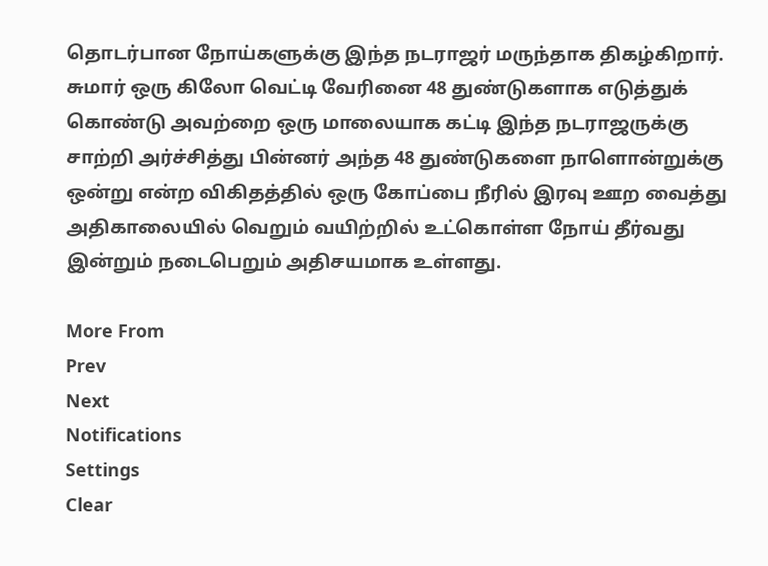தொடர்பான நோய்களுக்கு இந்த நடராஜர் மருந்தாக திகழ்கிறார். சுமார் ஒரு கிலோ வெட்டி வேரினை 48 துண்டுகளாக எடுத்துக் கொண்டு அவற்றை ஒரு மாலையாக கட்டி இந்த நடராஜருக்கு சாற்றி அர்ச்சித்து பின்னர் அந்த 48 துண்டுகளை நாளொன்றுக்கு ஒன்று என்ற விகிதத்தில் ஒரு கோப்பை நீரில் இரவு ஊற வைத்து அதிகாலையில் வெறும் வயிற்றில் உட்கொள்ள நோய் தீர்வது இன்றும் நடைபெறும் அதிசயமாக உள்ளது.

More From
Prev
Next
Notifications
Settings
Clear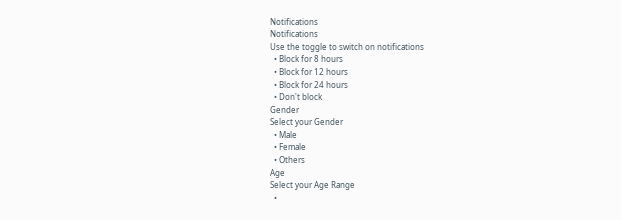Notifications
Notifications
Use the toggle to switch on notifications
  • Block for 8 hours
  • Block for 12 hours
  • Block for 24 hours
  • Don't block
Gender
Select your Gender
  • Male
  • Female
  • Others
Age
Select your Age Range
  •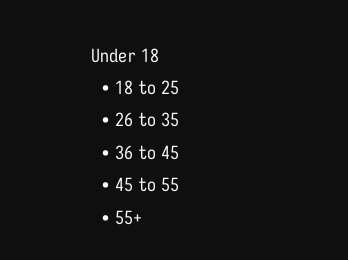Under 18
  • 18 to 25
  • 26 to 35
  • 36 to 45
  • 45 to 55
  • 55+